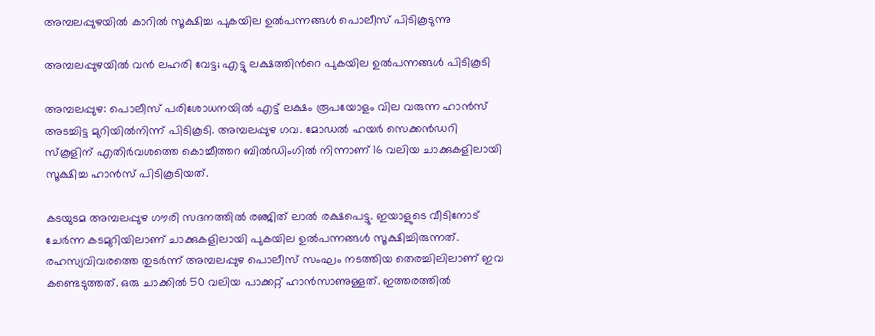അമ്പലപ്പുഴയിൽ കാറില്‍ സൂക്ഷിച്ച പുകയില ഉൽപന്നങ്ങള്‍ പൊലീസ് പിടികൂടുന്നു

അമ്പലപ്പുഴയിൽ വൻ ലഹരി വേട്ട; എട്ടു ലക്ഷത്തിന്‍റെ പുകയില ഉൽപന്നങ്ങള്‍ പിടികൂടി

അമ്പലപ്പുഴ: പൊലീസ് പരിശോധനയിൽ എട്ട് ലക്ഷം രൂപയോളം വില വരുന്ന ഹാൻസ് അടച്ചിട്ട മുറിയിൽനിന്ന് പിടികൂടി. അമ്പലപ്പുഴ ഗവ. മോഡൽ ഹയർ സെക്കൻഡറി സ്കൂളിന് എതിർവശത്തെ കൊച്ചീത്തറ ബിൽഡിംഗിൽ നിന്നാണ് 16 വലിയ ചാക്കുകളിലായി സൂക്ഷിച്ച ഹാൻസ് പിടികൂടിയത്.

കടയുടമ അമ്പലപ്പുഴ ഗൗരി സദനത്തിൽ രഞ്ജിത് ലാൽ രക്ഷപെട്ടു. ഇയാളുടെ വീടിനോട് ചേർന്ന കടമുറിയിലാണ് ചാക്കുകളിലായി പുകയില ഉൽപന്നങ്ങള്‍ സൂക്ഷിച്ചിരുന്നത്. രഹസ്യവിവരത്തെ തുടർന്ന് അമ്പലപ്പുഴ പൊലീസ് സംഘം നടത്തിയ തെരച്ചിലിലാണ് ഇവ കണ്ടെടുത്തത്. ഒരു ചാക്കിൽ 50 വലിയ പാക്കറ്റ് ഹാൻസാണുള്ളത്. ഇത്തരത്തിൽ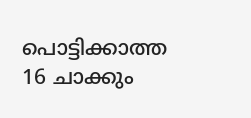പൊട്ടിക്കാത്ത 16 ചാക്കും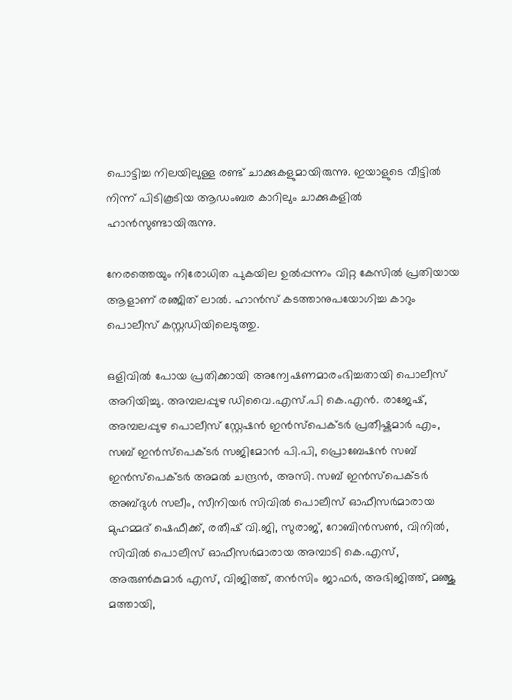പൊട്ടിച്ച നിലയിലുള്ള രണ്ട് ചാക്കുകളുമായിരുന്നു. ഇയാളുടെ വീട്ടിൽ നിന്ന് പിടികൂടിയ ആഡംബര കാറിലും ചാക്കുകളിൽ ഹാൻസുണ്ടായിരുന്നു.

നേരത്തെയും നിരോധിത പുകയില ഉൽപ്പന്നം വിറ്റ കേസിൽ പ്രതിയായ ആളാണ് രഞ്ജിത് ലാൽ. ഹാൻസ് കടത്താനുപയോഗിച്ച കാറും പൊലീസ് കസ്റ്റഡിയിലെടുത്തു.

ഒളിവിൽ പോയ പ്രതിക്കായി അന്വേഷണമാരംഭിച്ചതായി പൊലീസ് അറിയിച്ചു. അമ്പലപ്പുഴ ഡിവൈ.എസ്.പി കെ.എൻ. രാജേഷ്, അമ്പലപ്പുഴ പൊലീസ് സ്റ്റേഷൻ ഇൻസ്പെക്ടർ പ്രതീഷ്കുമാർ എം, സബ് ഇൻസ്പെക്ടർ സജിമോൻ പി.പി, പ്രൊബേഷൻ സബ് ഇൻസ്പെക്ടർ അമൽ ചന്ദ്രൻ, അസി. സബ് ഇൻസ്പെക്ടർ അബ്ദുൾ സലീം, സീനിയർ സിവിൽ പൊലീസ് ഓഫീസർമാരായ മുഹമ്മദ് ഷെഫീക്ക്, രതീഷ് വി.ജി, സുരാജ്, റോബിൻസൺ, വിനിൽ, സിവിൽ പൊലീസ് ഓഫീസർമാരായ അമ്പാടി കെ.എസ്, അരുൺകുമാർ എസ്, വിജിത്ത്, തൻസിം ജാഫർ, അഭിജിത്ത്, മഞ്ജു മത്തായി,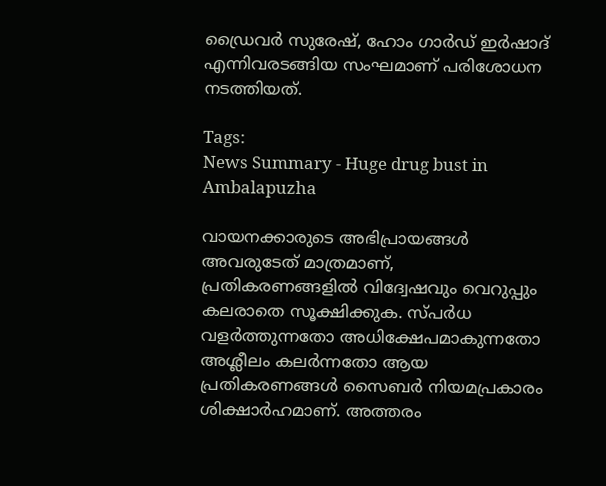ഡ്രൈവർ സുരേഷ്, ഹോം ഗാർഡ് ഇർഷാദ് എന്നിവരടങ്ങിയ സംഘമാണ് പരിശോധന നടത്തിയത്.

Tags:
News Summary - Huge drug bust in Ambalapuzha

വായനക്കാരുടെ അഭിപ്രായങ്ങള്‍ അവരുടേത് മാത്രമാണ്, പ്രതികരണങ്ങളിൽ വിദ്വേഷവും വെറുപ്പും കലരാതെ സൂക്ഷിക്കുക. സ്പർധ വളർത്തുന്നതോ അധിക്ഷേപമാകുന്നതോ അശ്ലീലം കലർന്നതോ ആയ പ്രതികരണങ്ങൾ സൈബർ നിയമപ്രകാരം ശിക്ഷാർഹമാണ്. അത്തരം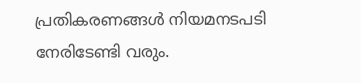പ്രതികരണങ്ങൾ നിയമനടപടി നേരിടേണ്ടി വരും.